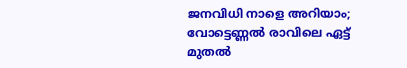ജനവിധി നാളെ അറിയാം; വോട്ടെണ്ണല്‍ രാവിലെ ഏട്ട് മുതല്‍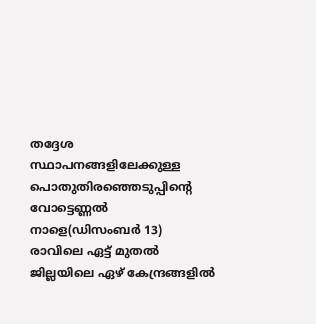തദ്ദേശ സ്ഥാപനങ്ങളിലേക്കുള്ള പൊതുതിരഞ്ഞെടുപ്പിന്റെ വോട്ടെണ്ണല്‍ നാളെ(ഡിസംബര്‍ 13) രാവിലെ ഏട്ട് മുതല്‍ ജില്ലയിലെ ഏഴ് കേന്ദ്രങ്ങളില്‍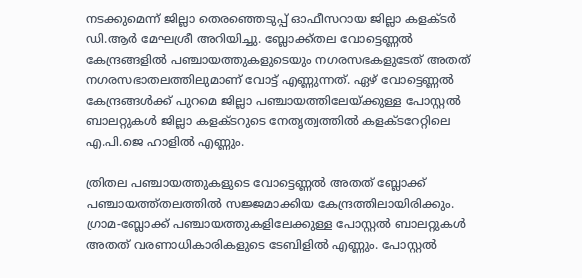നടക്കുമെന്ന് ജില്ലാ തെരഞ്ഞെടുപ്പ് ഓഫീസറായ ജില്ലാ കളക്ടര്‍ ഡി.ആര്‍ മേഘശ്രീ അറിയിച്ചു. ബ്ലോക്ക്തല വോട്ടെണ്ണല്‍ കേന്ദ്രങ്ങളില്‍ പഞ്ചായത്തുകളുടെയും നഗരസഭകളുടേത് അതത് നഗരസഭാതലത്തിലുമാണ് വോട്ട് എണ്ണുന്നത്. ഏഴ് വോട്ടെണ്ണല്‍ കേന്ദ്രങ്ങള്‍ക്ക് പുറമെ ജില്ലാ പഞ്ചായത്തിലേയ്ക്കുള്ള പോസ്റ്റല്‍ ബാലറ്റുകള്‍ ജില്ലാ കളക്ടറുടെ നേതൃത്വത്തില്‍ കളക്ടറേറ്റിലെ എ.പി.ജെ ഹാളില്‍ എണ്ണും.

ത്രിതല പഞ്ചായത്തുകളുടെ വോട്ടെണ്ണല്‍ അതത് ബ്ലോക്ക് പഞ്ചായത്ത്തലത്തില്‍ സജ്ജമാക്കിയ കേന്ദ്രത്തിലായിരിക്കും. ഗ്രാമ-ബ്ലോക്ക് പഞ്ചായത്തുകളിലേക്കുള്ള പോസ്റ്റല്‍ ബാലറ്റുകള്‍ അതത് വരണാധികാരികളുടെ ടേബിളില്‍ എണ്ണും. പോസ്റ്റല്‍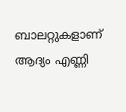ബാലറ്റുകളാണ് ആദ്യം എണ്ണി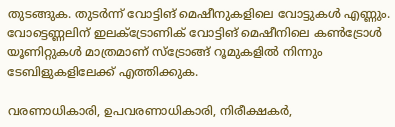തുടങ്ങുക. തുടര്‍ന്ന് വോട്ടിങ് മെഷീനുകളിലെ വോട്ടുകള്‍ എണ്ണും. വോട്ടെണ്ണലിന് ഇലക്ട്രോണിക് വോട്ടിങ് മെഷീനിലെ കണ്‍ട്രോള്‍ യൂണിറ്റുകള്‍ മാത്രമാണ് സ്‌ട്രോങ്ങ് റൂമുകളില്‍ നിന്നും ടേബിളുകളിലേക്ക് എത്തിക്കുക.

വരണാധികാരി, ഉപവരണാധികാരി, നിരീക്ഷകര്‍,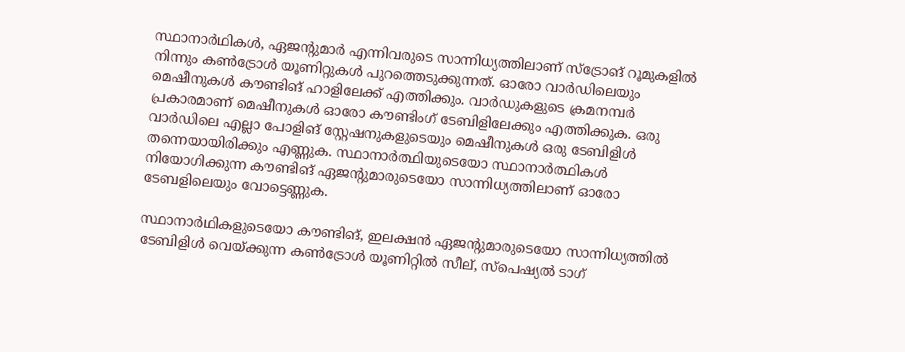സ്ഥാനാര്‍ഥികള്‍, ഏജന്റുമാര്‍ എന്നിവരുടെ സാന്നിധ്യത്തിലാണ് സ്‌ട്രോങ് റൂമുകളില്‍ നിന്നും കണ്‍ട്രോള്‍ യൂണിറ്റുകള്‍ പുറത്തെടുക്കുന്നത്. ഓരോ വാര്‍ഡിലെയും മെഷീനുകള്‍ കൗണ്ടിങ് ഹാളിലേക്ക് എത്തിക്കും. വാര്‍ഡുകളുടെ ക്രമനമ്പര്‍ പ്രകാരമാണ് മെഷീനുകള്‍ ഓരോ കൗണ്ടിംഗ് ടേബിളിലേക്കും എത്തിക്കുക. ഒരു വാര്‍ഡിലെ എല്ലാ പോളിങ് സ്റ്റേഷനുകളുടെയും മെഷീനുകള്‍ ഒരു ടേബിളിള്‍ തന്നെയായിരിക്കും എണ്ണുക. സ്ഥാനാര്‍ത്ഥിയുടെയോ സ്ഥാനാര്‍ത്ഥികള്‍ നിയോഗിക്കുന്ന കൗണ്ടിങ് ഏജന്റുമാരുടെയോ സാന്നിധ്യത്തിലാണ് ഓരോ ടേബളിലെയും വോട്ടെണ്ണുക.

സ്ഥാനാര്‍ഥികളുടെയോ കൗണ്ടിങ്, ഇലക്ഷന്‍ ഏജന്റുമാരുടെയോ സാന്നിധ്യത്തില്‍ ടേബിളിള്‍ വെയ്ക്കുന്ന കണ്‍ട്രോള്‍ യൂണിറ്റില്‍ സീല്, സ്‌പെഷ്യല്‍ ടാഗ്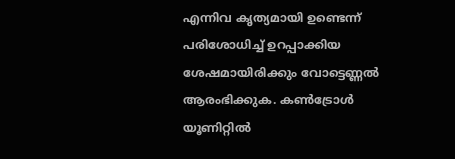എന്നിവ കൃത്യമായി ഉണ്ടെന്ന് പരിശോധിച്ച് ഉറപ്പാക്കിയ ശേഷമായിരിക്കും വോട്ടെണ്ണല്‍ ആരംഭിക്കുക. കണ്‍ട്രോള്‍ യൂണിറ്റില്‍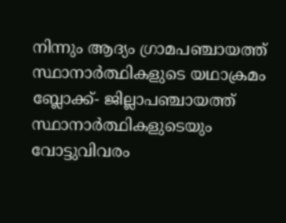നിന്നും ആദ്യം ഗ്രാമപഞ്ചായത്ത് സ്ഥാനാര്‍ത്ഥികളുടെ യഥാക്രമം ബ്ലോക്ക്- ജില്ലാപഞ്ചായത്ത് സ്ഥാനാര്‍ത്ഥികളുടെയും വോട്ടുവിവരം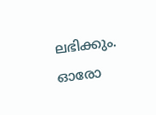ലഭിക്കും. ഓരോ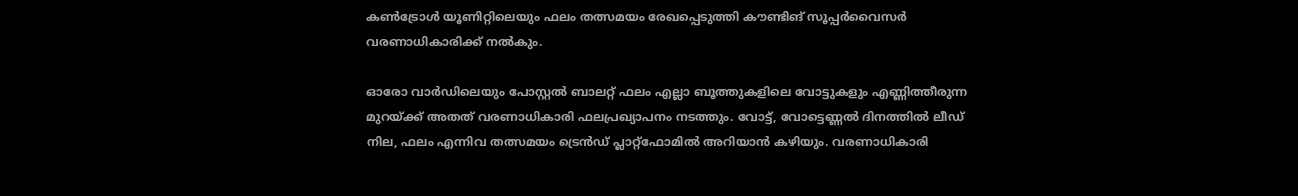കണ്‍ട്രോള്‍ യൂണിറ്റിലെയും ഫലം തത്സമയം രേഖപ്പെടുത്തി കൗണ്ടിങ് സൂപ്പര്‍വൈസര്‍ വരണാധികാരിക്ക് നല്‍കും.

ഓരോ വാര്‍ഡിലെയും പോസ്റ്റല്‍ ബാലറ്റ് ഫലം എല്ലാ ബൂത്തുകളിലെ വോട്ടുകളും എണ്ണിത്തീരുന്ന മുറയ്ക്ക് അതത് വരണാധികാരി ഫലപ്രഖ്യാപനം നടത്തും. വോട്ട്, വോട്ടെണ്ണല്‍ ദിനത്തില്‍ ലീഡ് നില, ഫലം എന്നിവ തത്സമയം ട്രെന്‍ഡ് പ്ലാറ്റ്‌ഫോമില്‍ അറിയാന്‍ കഴിയും. വരണാധികാരി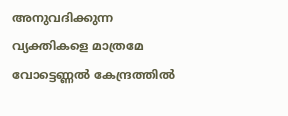അനുവദിക്കുന്ന വ്യക്തികളെ മാത്രമേ വോട്ടെണ്ണല്‍ കേന്ദ്രത്തില്‍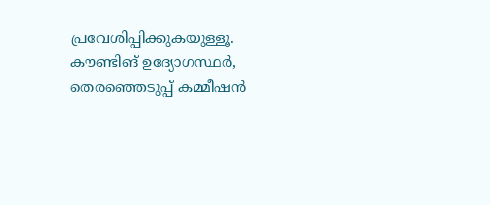പ്രവേശിപ്പിക്കുകയുള്ളൂ. കൗണ്ടിങ് ഉദ്യോഗസ്ഥര്‍, തെരഞ്ഞെടുപ്പ് കമ്മീഷന്‍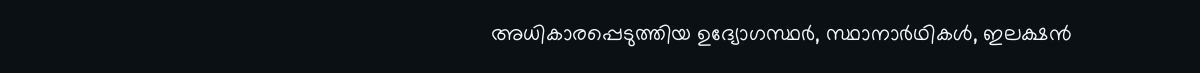അധികാരപ്പെടുത്തിയ ഉദ്യോഗസ്ഥര്‍, സ്ഥാനാര്‍ഥികള്‍, ഇലക്ഷന്‍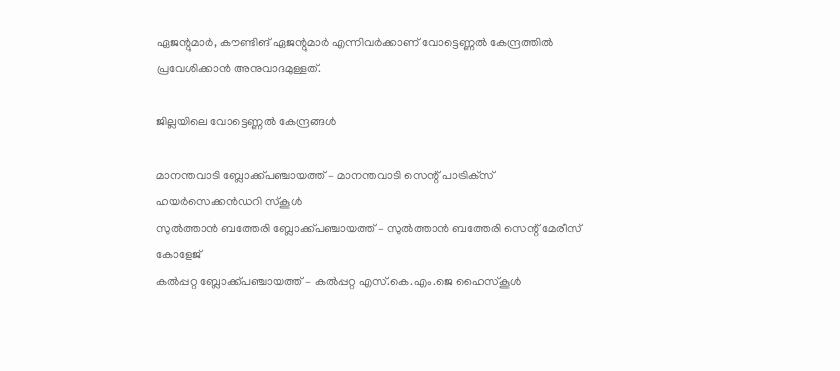ഏജന്റുമാര്‍, കൗണ്ടിങ് ഏജന്റുമാര്‍ എന്നിവര്‍ക്കാണ് വോട്ടെണ്ണല്‍ കേന്ദ്രത്തില്‍ പ്രവേശിക്കാന്‍ അനുവാദമുള്ളത്.

ജില്ലയിലെ വോട്ടെണ്ണല്‍ കേന്ദ്രങ്ങള്‍

മാനന്തവാടി ബ്ലോക്ക്പഞ്ചായത്ത് – മാനന്തവാടി സെന്റ് പാട്രിക്‌സ് ഹയര്‍സെക്കന്‍ഡറി സ്‌കൂള്‍
സുല്‍ത്താന്‍ ബത്തേരി ബ്ലോക്ക്പഞ്ചായത്ത് – സുല്‍ത്താന്‍ ബത്തേരി സെന്റ് മേരീസ് കോളേജ്
കല്‍പ്പറ്റ ബ്ലോക്ക്പഞ്ചായത്ത് – കല്‍പ്പറ്റ എസ്.കെ.എം.ജെ ഹൈസ്‌കൂള്‍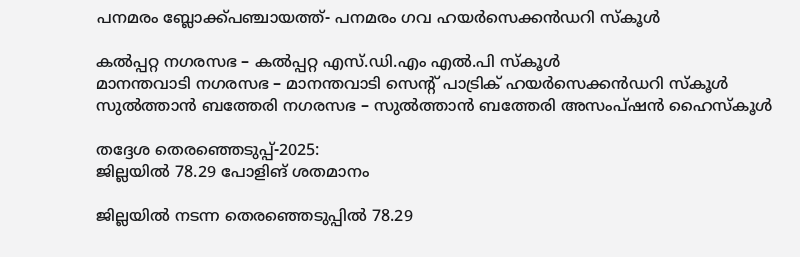പനമരം ബ്ലോക്ക്പഞ്ചായത്ത്- പനമരം ഗവ ഹയര്‍സെക്കന്‍ഡറി സ്‌കൂള്‍

കല്‍പ്പറ്റ നഗരസഭ – കല്‍പ്പറ്റ എസ്.ഡി.എം എല്‍.പി സ്‌കൂള്‍
മാനന്തവാടി നഗരസഭ – മാനന്തവാടി സെന്റ് പാട്രിക് ഹയര്‍സെക്കന്‍ഡറി സ്‌കൂള്‍
സുല്‍ത്താന്‍ ബത്തേരി നഗരസഭ – സുല്‍ത്താന്‍ ബത്തേരി അസംപ്ഷന്‍ ഹൈസ്‌കൂള്‍

തദ്ദേശ തെരഞ്ഞെടുപ്പ്-2025:
ജില്ലയില്‍ 78.29 പോളിങ് ശതമാനം

ജില്ലയില്‍ നടന്ന തെരഞ്ഞെടുപ്പില്‍ 78.29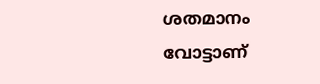ശതമാനം വോട്ടാണ്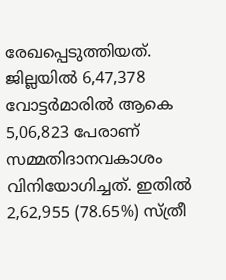രേഖപ്പെടുത്തിയത്. ജില്ലയില്‍ 6,47,378 വോട്ടര്‍മാരില്‍ ആകെ 5,06,823 പേരാണ് സമ്മതിദാനവകാശം വിനിയോഗിച്ചത്. ഇതില്‍ 2,62,955 (78.65%) സ്ത്രീ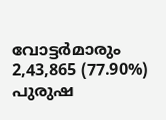വോട്ടര്‍മാരും 2,43,865 (77.90%) പുരുഷ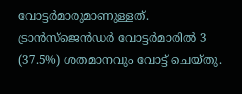വോട്ടര്‍മാരുമാണുള്ളത്. ട്രാന്‍സ്‌ജെന്‍ഡര്‍ വോട്ടര്‍മാരില്‍ 3 (37.5%) ശതമാനവും വോട്ട് ചെയ്തു.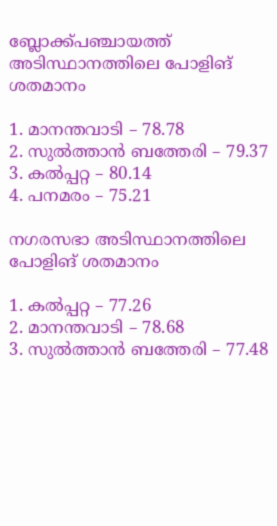ബ്ലോക്ക്പഞ്ചായത്ത് അടിസ്ഥാനത്തിലെ പോളിങ് ശതമാനം

1. മാനന്തവാടി – 78.78
2. സുല്‍ത്താന്‍ ബത്തേരി – 79.37
3. കല്‍പ്പറ്റ – 80.14
4. പനമരം – 75.21

നഗരസഭാ അടിസ്ഥാനത്തിലെ പോളിങ് ശതമാനം

1. കല്‍പ്പറ്റ – 77.26
2. മാനന്തവാടി – 78.68
3. സുല്‍ത്താന്‍ ബത്തേരി – 77.48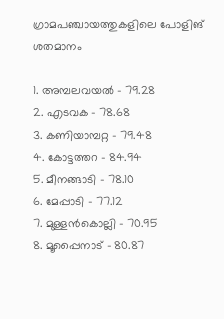ഗ്രാമപഞ്ചായത്തുകളിലെ പോളിങ് ശതമാനം

1. അമ്പലവയല്‍ – 79.28
2. എടവക – 78.68
3. കണിയാമ്പറ്റ – 79.48
4. കോട്ടത്തറ – 84.94
5. മീനങ്ങാടി – 78.10
6. മേപ്പാടി – 77.12
7. മുള്ളന്‍കൊല്ലി – 70.95
8. മൂപ്പൈനാട് – 80.87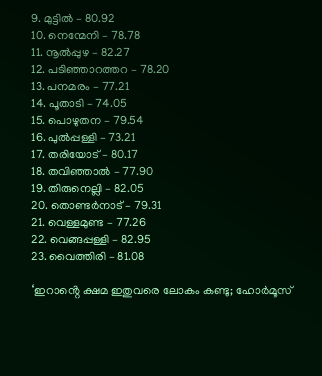9. മുട്ടില്‍ – 80.92
10. നെന്മേനി – 78.78
11. നൂല്‍പ്പുഴ – 82.27
12. പടിഞ്ഞാറത്തറ – 78.20
13. പനമരം – 77.21
14. പൂതാടി – 74.05
15. പൊഴുതന – 79.54
16. പുല്‍പ്പള്ളി – 73.21
17. തരിയോട് – 80.17
18. തവിഞ്ഞാല്‍ – 77.90
19. തിരുനെല്ലി – 82.05
20. തൊണ്ടര്‍നാട് – 79.31
21. വെള്ളമുണ്ട – 77.26
22. വെങ്ങപ്പള്ളി – 82.95
23. വൈത്തിരി – 81.08

‘ഇറാൻ്റെ ക്ഷമ ഇതുവരെ ലോകം കണ്ടു; ഹോർമൂസ്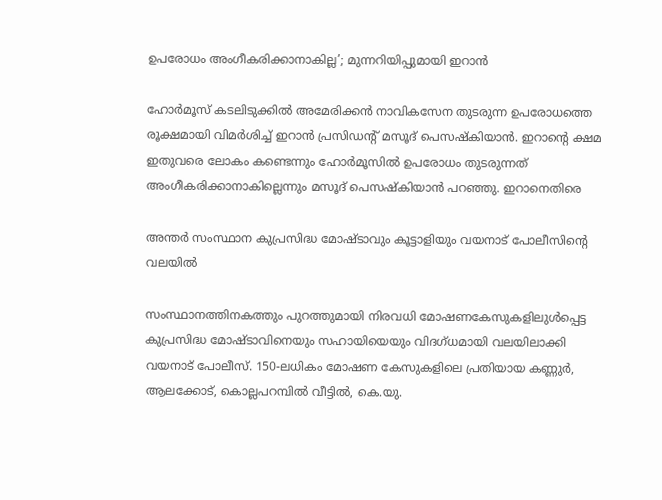ഉപരോധം അംഗീകരിക്കാനാകില്ല’; മുന്നറിയിപ്പുമായി ഇറാൻ

ഹോർമൂസ് കടലിടുക്കിൽ അമേരിക്കൻ നാവികസേന തുടരുന്ന ഉപരോധത്തെ രൂക്ഷമായി വിമർശിച്ച് ഇറാൻ പ്രസിഡൻ്റ് മസൂദ് പെസഷ്കിയാൻ. ഇറാൻ്റെ ക്ഷമ ഇതുവരെ ലോകം കണ്ടെന്നും ഹോർമൂസിൽ ഉപരോധം തുടരുന്നത് അംഗീകരിക്കാനാകില്ലെന്നും മസൂദ് പെസഷ്കിയാൻ പറഞ്ഞു. ഇറാനെതിരെ

അന്തര്‍ സംസ്ഥാന കുപ്രസിദ്ധ മോഷ്ടാവും കൂട്ടാളിയും വയനാട് പോലീസിന്റെ വലയില്‍

സംസ്ഥാനത്തിനകത്തും പുറത്തുമായി നിരവധി മോഷണകേസുകളിലുള്‍പ്പെട്ട കുപ്രസിദ്ധ മോഷ്ടാവിനെയും സഹായിയെയും വിദഗ്ധമായി വലയിലാക്കി വയനാട് പോലീസ്. 150-ലധികം മോഷണ കേസുകളിലെ പ്രതിയായ കണ്ണുര്‍, ആലക്കോട്, കൊല്ലപറമ്പില്‍ വീട്ടില്‍, കെ.യു.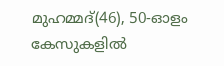മുഹമ്മദ്(46), 50-ഓളം കേസുകളിൽ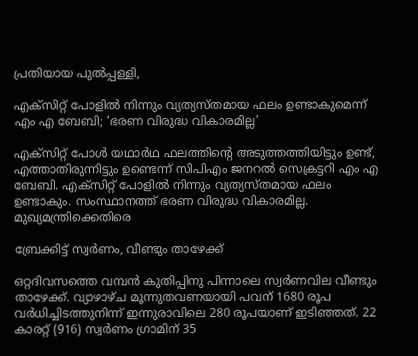പ്രതിയായ പുല്‍പ്പള്ളി,

എക്സിറ്റ് പോളിൽ നിന്നും വ്യത്യസ്തമായ ഫലം ഉണ്ടാകുമെന്ന് എം എ ബേബി; ‘ഭരണ വിരുദ്ധ വികാരമില്ല’

എക്സിറ്റ് പോൾ യഥാർഥ ഫലത്തിൻ്റെ അടുത്തത്തിയിട്ടും ഉണ്ട്, എത്താതിരുന്നിട്ടും ഉണ്ടെന്ന് സിപിഎം ജനറൽ സെക്രട്ടറി എം എ ബേബി. എക്സിറ്റ് പോളിൽ നിന്നും വ്യത്യസ്തമായ ഫലം ഉണ്ടാകും. സംസ്ഥാനത്ത് ഭരണ വിരുദ്ധ വികാരമില്ല. മുഖ്യമന്ത്രിക്കെതിരെ

ബ്രേക്കിട്ട് സ്വര്‍ണം, വീണ്ടും താഴേക്ക്

ഒറ്റദിവസത്തെ വമ്പന്‍ കുതിപ്പിനു പിന്നാലെ സ്വര്‍ണവില വീണ്ടും താഴേക്ക്. വ്യാഴാഴ്ച മൂന്നുതവണയായി പവന് 1680 രൂപ വര്‍ധിച്ചിടത്തുനിന്ന് ഇന്നുരാവിലെ 280 രൂപയാണ് ഇടിഞ്ഞത്. 22 കാരറ്റ് (916) സ്വര്‍ണം ഗ്രാമിന് 35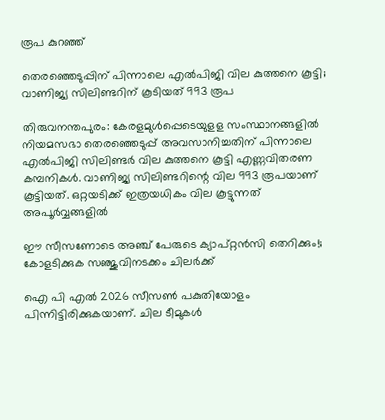രൂപ കുറഞ്ഞ്

തെരഞ്ഞെടുപ്പിന് പിന്നാലെ എല്‍പിജി വില കുത്തനെ കൂട്ടി; വാണിജ്യ സിലിണ്ടറിന് കൂടിയത് 993 രൂപ

തിരുവനന്തപുരം: കേരളമുള്‍പ്പെടെയുളള സംസ്ഥാനങ്ങളില്‍ നിയമസഭാ തെരഞ്ഞെടുപ്പ് അവസാനിച്ചതിന് പിന്നാലെ എല്‍പിജി സിലിണ്ടര്‍ വില കുത്തനെ കൂട്ടി എണ്ണവിതരണ കമ്പനികള്‍. വാണിജ്യ സിലിണ്ടറിന്റെ വില 993 രൂപയാണ് കൂട്ടിയത്. ഒറ്റയടിക്ക് ഇത്രയധികം വില കൂട്ടുന്നത് അപൂര്‍വ്വങ്ങളില്‍

ഈ സീസണോടെ അഞ്ച് പേരുടെ ക്യാപ്റ്റൻസി തെറിക്കും!; കോളടിക്കുക സഞ്ജുവിനടക്കം ചിലർക്ക്

ഐ പി എൽ 2026 സീസൺ പകുതിയോളം പിന്നിട്ടിരിക്കുകയാണ്. ചില ടീമുകൾ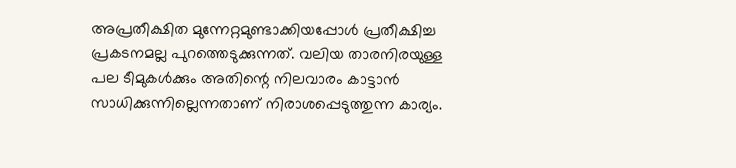അപ്രതീക്ഷിത മുന്നേറ്റമുണ്ടാക്കിയപ്പോൾ പ്രതീക്ഷിച്ച പ്രകടനമല്ല പുറത്തെടുക്കുന്നത്. വലിയ താരനിരയുള്ള പല ടീമുകൾക്കും അതിന്റെ നിലവാരം കാട്ടാൻ സാധിക്കുന്നില്ലെന്നതാണ് നിരാശപ്പെടുത്തുന്ന കാര്യം.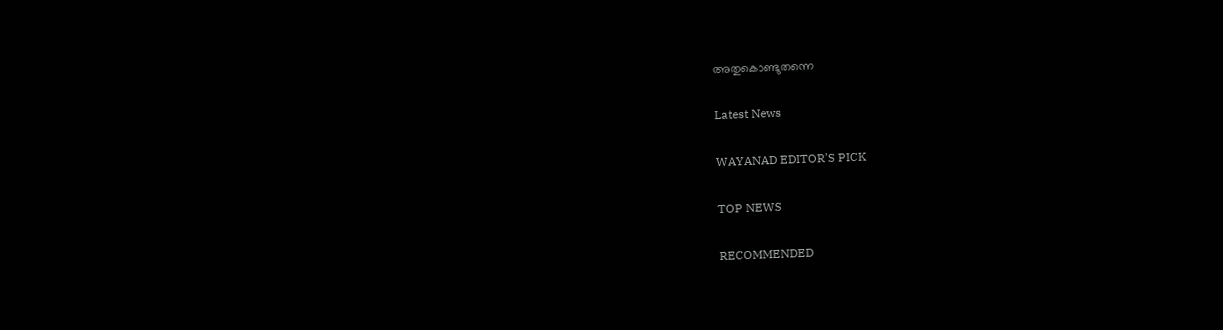അതുകൊണ്ടുതന്നെ

Latest News

WAYANAD EDITOR'S PICK

TOP NEWS

RECOMMENDED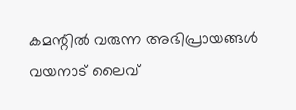കമന്റിൽ വരുന്ന അഭിപ്രായങ്ങൾ വയനാട് ലൈവ്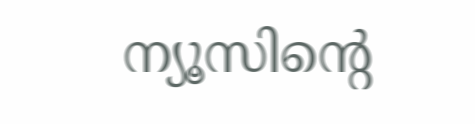ന്യൂസിന്റെ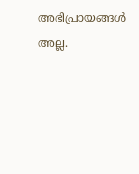അഭിപ്രായങ്ങൾ അല്ല.